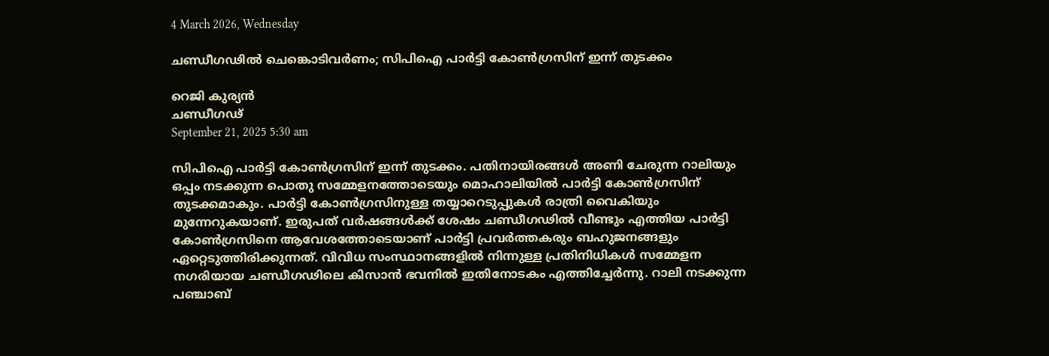4 March 2026, Wednesday

ചണ്ഡീഗഢില്‍ ചെങ്കൊടിവര്‍ണം; സിപിഐ പാര്‍ട്ടി കോണ്‍ഗ്രസിന് ഇന്ന് തുടക്കം

റെജി കുര്യന്‍
ചണ്ഡീഗഢ്
September 21, 2025 5:30 am

സിപിഐ പാര്‍ട്ടി കോണ്‍ഗ്രസിന് ഇന്ന് തുടക്കം. പതിനായിരങ്ങള്‍ അണി ചേരുന്ന റാലിയും ഒപ്പം നടക്കുന്ന പൊതു സമ്മേളനത്തോടെയും മൊഹാലിയില്‍ പാര്‍ട്ടി കോണ്‍ഗ്രസിന് തുടക്കമാകും. പാര്‍ട്ടി കോണ്‍ഗ്രസിനുള്ള തയ്യാറെടുപ്പുകള്‍ രാത്രി വൈകിയും മുന്നേറുകയാണ്. ഇരുപത് വര്‍ഷങ്ങള്‍ക്ക് ശേഷം ചണ്ഡീഗഢില്‍ വീണ്ടും എത്തിയ പാര്‍ട്ടി കോണ്‍ഗ്രസിനെ ആവേശത്തോടെയാണ് പാര്‍ട്ടി പ്രവര്‍ത്തകരും ബഹുജനങ്ങളും ഏറ്റെടുത്തിരിക്കുന്നത്. വിവിധ സംസ്ഥാനങ്ങളില്‍ നിന്നുള്ള പ്രതിനിധികള്‍ സമ്മേളന നഗരിയായ ചണ്ഡീഗഢിലെ കിസാന്‍ ഭവനില്‍ ഇതിനോടകം എത്തിച്ചേര്‍ന്നു. റാലി നടക്കുന്ന പഞ്ചാബ്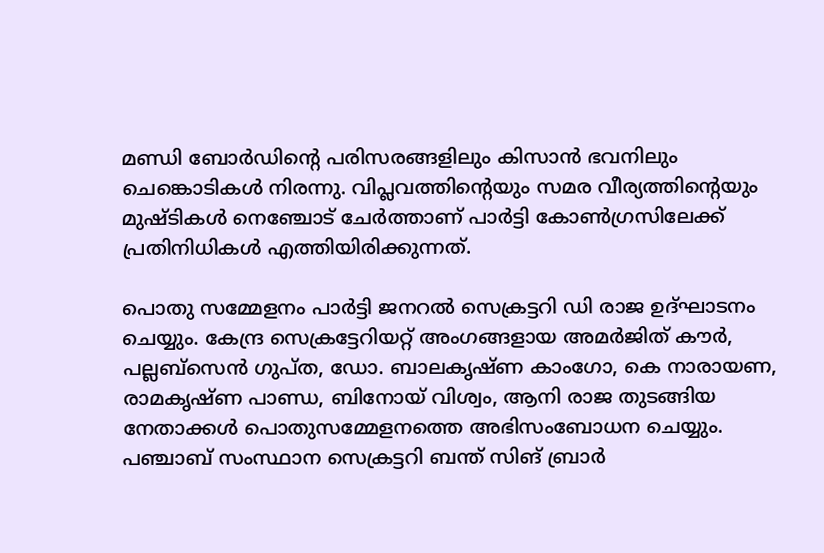മണ്ഡി ബോര്‍ഡിന്റെ പരിസരങ്ങളിലും കിസാന്‍ ഭവനിലും ചെങ്കൊടികള്‍ നിരന്നു. വിപ്ലവത്തിന്റെയും സമര വീര്യത്തിന്റെയും മുഷ്ടികള്‍ നെഞ്ചോട് ചേര്‍ത്താണ് പാര്‍ട്ടി കോണ്‍ഗ്രസിലേക്ക് പ്രതിനിധികള്‍ എത്തിയിരിക്കുന്നത്.

പൊതു സമ്മേളനം പാര്‍ട്ടി ജനറല്‍ സെക്രട്ടറി ഡി രാജ ഉദ്ഘാടനം ചെയ്യും. കേന്ദ്ര സെക്രട്ടേറിയറ്റ് അംഗങ്ങളായ അമര്‍ജിത് കൗര്‍, പല്ലബ്സെന്‍ ഗുപ്ത, ഡോ. ബാലകൃഷ്ണ കാംഗോ, കെ നാരായണ, രാമകൃഷ്ണ പാണ്ഡ, ബിനോയ് വിശ്വം, ആനി രാജ തുടങ്ങിയ നേതാക്കള്‍ പൊതുസമ്മേളനത്തെ അഭിസംബോധന ചെയ്യും. പഞ്ചാബ് സംസ്ഥാന സെക്രട്ടറി ബന്ത് സിങ് ബ്രാര്‍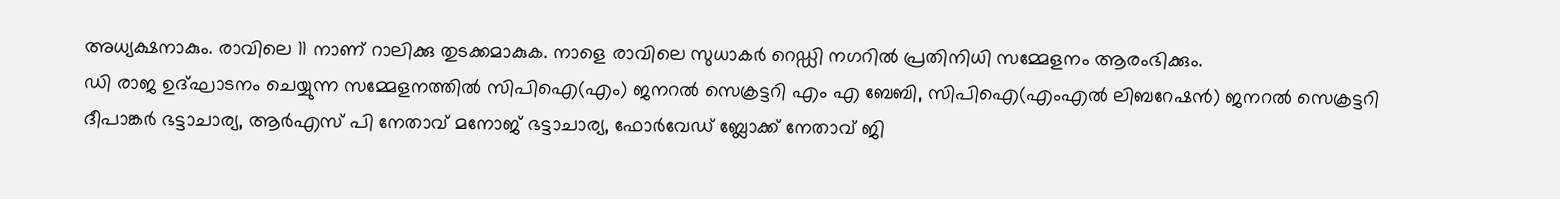അധ്യക്ഷനാകും. രാവിലെ 11 നാണ് റാലിക്കു തുടക്കമാകുക. നാളെ രാവിലെ സുധാകര്‍ റെഡ്ഡി നഗറില്‍ പ്രതിനിധി സമ്മേളനം ആരംഭിക്കും.
ഡി രാജ ഉദ്ഘാടനം ചെയ്യുന്ന സമ്മേളനത്തില്‍ സിപിഐ(എം) ജനറല്‍ സെക്രട്ടറി എം എ ബേബി, സിപിഐ(എംഎല്‍ ലിബറേഷന്‍) ജനറല്‍ സെക്രട്ടറി ദീപാങ്കര്‍ ഭട്ടാചാര്യ, ആര്‍എസ് പി നേതാവ് മനോജ് ഭട്ടാചാര്യ, ഫോര്‍വേഡ് ബ്ലോക്ക് നേതാവ് ജി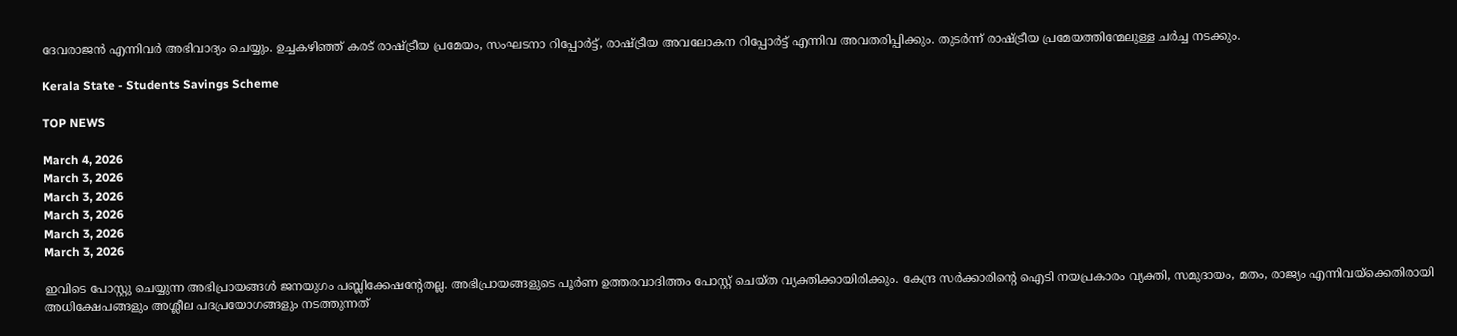ദേവരാജന്‍ എന്നിവര്‍ അഭിവാദ്യം ചെയ്യും. ഉച്ചകഴിഞ്ഞ് കരട് രാഷ്ട്രീയ പ്രമേയം, സംഘടനാ റിപ്പോര്‍ട്ട്, രാഷ്ട്രീയ അവലോകന റിപ്പോര്‍ട്ട് എന്നിവ അവതരിപ്പിക്കും. തുടര്‍ന്ന് രാഷ്ട്രീയ പ്രമേയത്തിന്മേലുള്ള ചര്‍ച്ച നടക്കും.

Kerala State - Students Savings Scheme

TOP NEWS

March 4, 2026
March 3, 2026
March 3, 2026
March 3, 2026
March 3, 2026
March 3, 2026

ഇവിടെ പോസ്റ്റു ചെയ്യുന്ന അഭിപ്രായങ്ങള്‍ ജനയുഗം പബ്ലിക്കേഷന്റേതല്ല. അഭിപ്രായങ്ങളുടെ പൂര്‍ണ ഉത്തരവാദിത്തം പോസ്റ്റ് ചെയ്ത വ്യക്തിക്കായിരിക്കും. കേന്ദ്ര സര്‍ക്കാരിന്റെ ഐടി നയപ്രകാരം വ്യക്തി, സമുദായം, മതം, രാജ്യം എന്നിവയ്‌ക്കെതിരായി അധിക്ഷേപങ്ങളും അശ്ലീല പദപ്രയോഗങ്ങളും നടത്തുന്നത്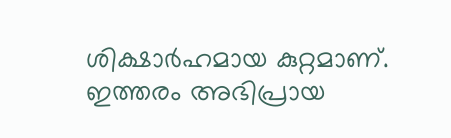ശിക്ഷാര്‍ഹമായ കുറ്റമാണ്. ഇത്തരം അഭിപ്രായ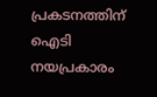പ്രകടനത്തിന് ഐടി നയപ്രകാരം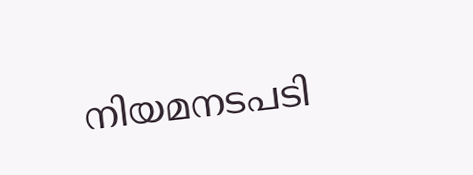നിയമനടപടി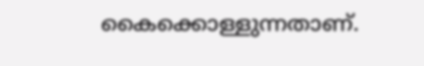കൈക്കൊള്ളുന്നതാണ്.